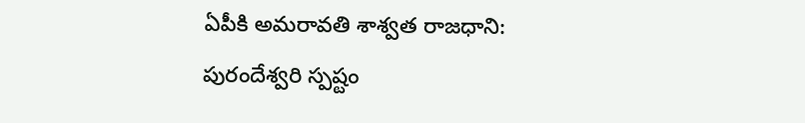ఏపీకి అమరావతి శాశ్వత రాజధాని: పురందేశ్వరి స్పష్టం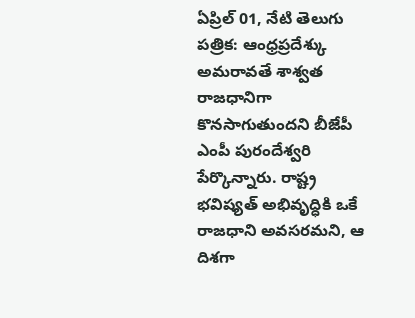ఏప్రిల్ 01, నేటి తెలుగు పత్రిక: ఆంధ్రప్రదేశ్కు అమరావతే శాశ్వత రాజధానిగా కొనసాగుతుందని బీజేపీ ఎంపీ పురందేశ్వరి పేర్కొన్నారు. రాష్ట్ర భవిష్యత్ అభివృద్ధికి ఒకే రాజధాని అవసరమని, ఆ దిశగా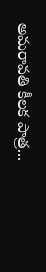అమరావతి కీలక పాత్ర...